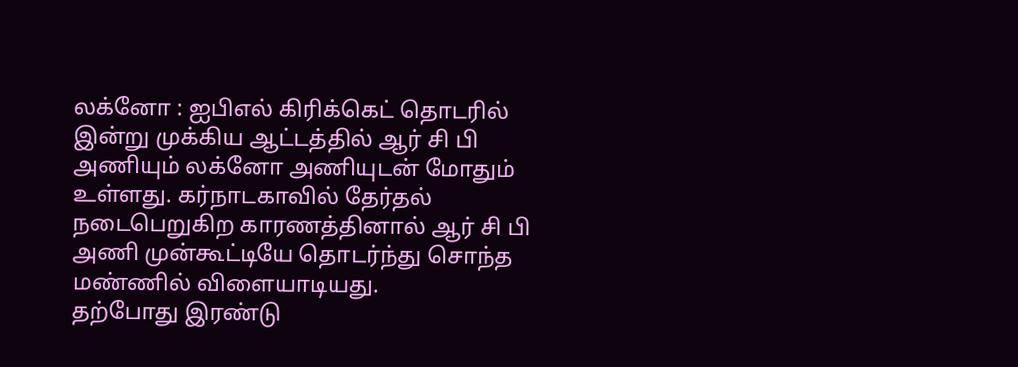லக்னோ : ஐபிஎல் கிரிக்கெட் தொடரில் இன்று முக்கிய ஆட்டத்தில் ஆர் சி பி அணியும் லக்னோ அணியுடன் மோதும் உள்ளது. கர்நாடகாவில் தேர்தல் நடைபெறுகிற காரணத்தினால் ஆர் சி பி அணி முன்கூட்டியே தொடர்ந்து சொந்த மண்ணில் விளையாடியது.
தற்போது இரண்டு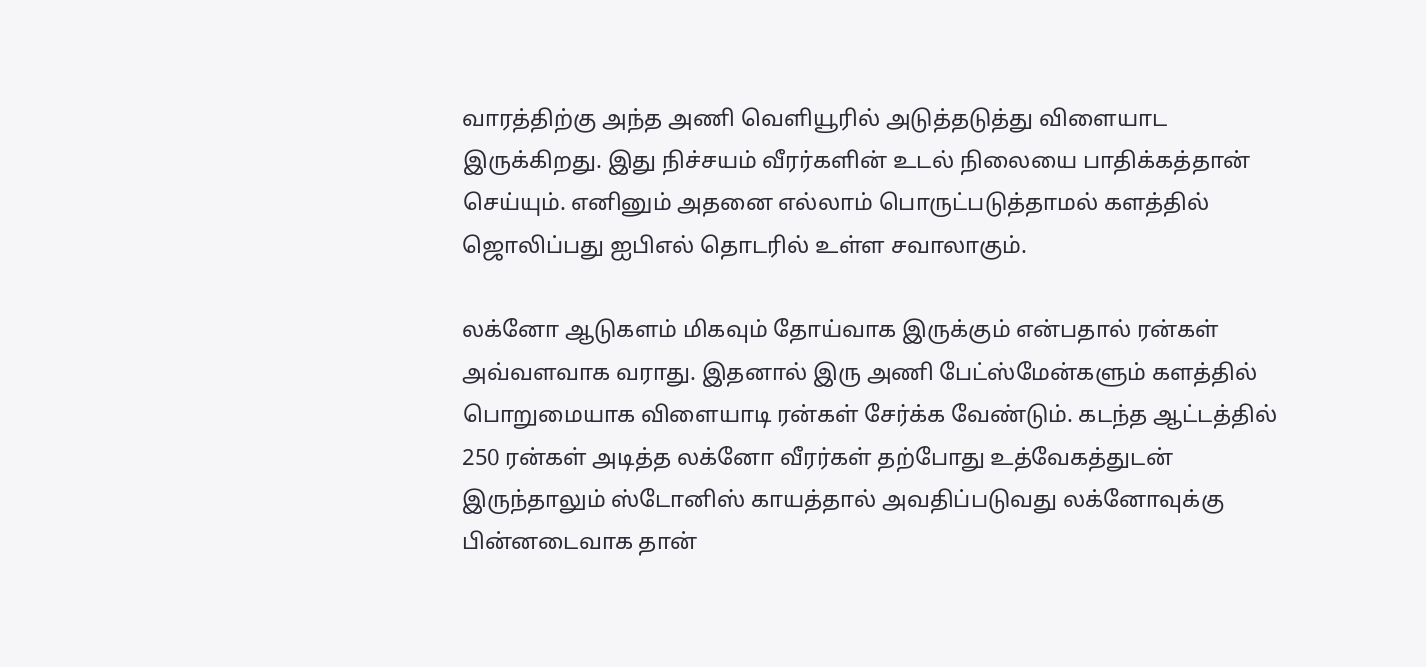வாரத்திற்கு அந்த அணி வெளியூரில் அடுத்தடுத்து விளையாட இருக்கிறது. இது நிச்சயம் வீரர்களின் உடல் நிலையை பாதிக்கத்தான் செய்யும். எனினும் அதனை எல்லாம் பொருட்படுத்தாமல் களத்தில் ஜொலிப்பது ஐபிஎல் தொடரில் உள்ள சவாலாகும்.

லக்னோ ஆடுகளம் மிகவும் தோய்வாக இருக்கும் என்பதால் ரன்கள் அவ்வளவாக வராது. இதனால் இரு அணி பேட்ஸ்மேன்களும் களத்தில் பொறுமையாக விளையாடி ரன்கள் சேர்க்க வேண்டும். கடந்த ஆட்டத்தில் 250 ரன்கள் அடித்த லக்னோ வீரர்கள் தற்போது உத்வேகத்துடன் இருந்தாலும் ஸ்டோனிஸ் காயத்தால் அவதிப்படுவது லக்னோவுக்கு பின்னடைவாக தான்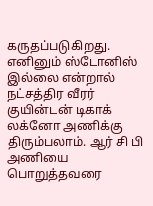கருதப்படுகிறது.
எனினும் ஸ்டோனிஸ் இல்லை என்றால் நட்சத்திர வீரர் குயின்டன் டிகாக் லக்னோ அணிக்கு திரும்பலாம். ஆர் சி பி அணியை பொறுத்தவரை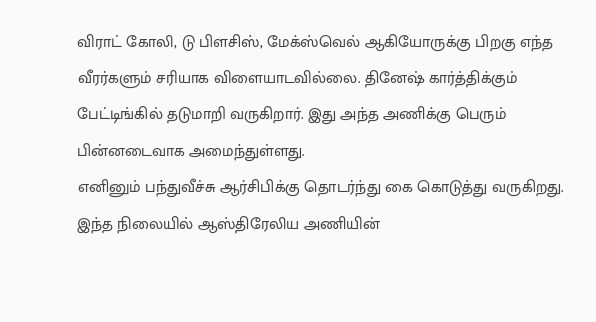விராட் கோலி, டு பிளசிஸ், மேக்ஸ்வெல் ஆகியோருக்கு பிறகு எந்த வீரர்களும் சரியாக விளையாடவில்லை. தினேஷ் கார்த்திக்கும் பேட்டிங்கில் தடுமாறி வருகிறார். இது அந்த அணிக்கு பெரும் பின்னடைவாக அமைந்துள்ளது.
எனினும் பந்துவீச்சு ஆர்சிபிக்கு தொடர்ந்து கை கொடுத்து வருகிறது. இந்த நிலையில் ஆஸ்திரேலிய அணியின்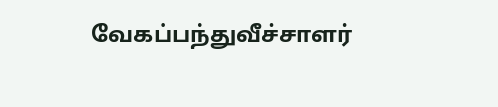வேகப்பந்துவீச்சாளர்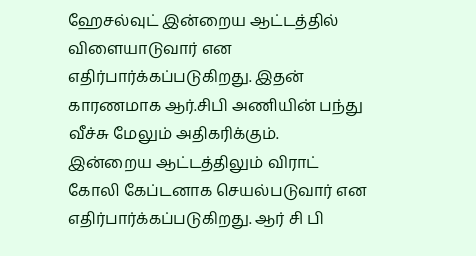ஹேசல்வுட் இன்றைய ஆட்டத்தில் விளையாடுவார் என எதிர்பார்க்கப்படுகிறது. இதன் காரணமாக ஆர்.சிபி அணியின் பந்து வீச்சு மேலும் அதிகரிக்கும்.
இன்றைய ஆட்டத்திலும் விராட் கோலி கேப்டனாக செயல்படுவார் என எதிர்பார்க்கப்படுகிறது. ஆர் சி பி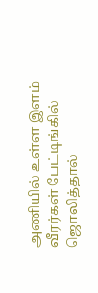அணியில் உள்ள இளம் வீரர்கள் பேட்டிங்கில் ஜொலித்தால்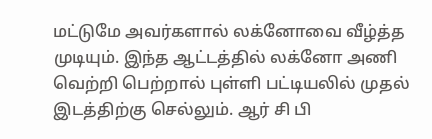மட்டுமே அவர்களால் லக்னோவை வீழ்த்த முடியும். இந்த ஆட்டத்தில் லக்னோ அணி வெற்றி பெற்றால் புள்ளி பட்டியலில் முதல் இடத்திற்கு செல்லும். ஆர் சி பி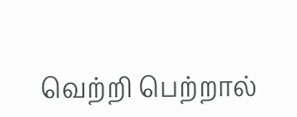வெற்றி பெற்றால்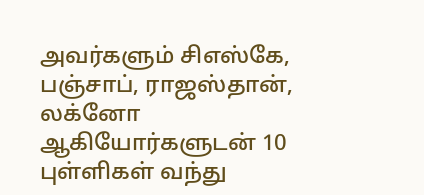அவர்களும் சிஎஸ்கே, பஞ்சாப், ராஜஸ்தான், லக்னோ ஆகியோர்களுடன் 10 புள்ளிகள் வந்து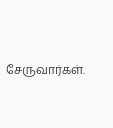சேருவார்கள்.